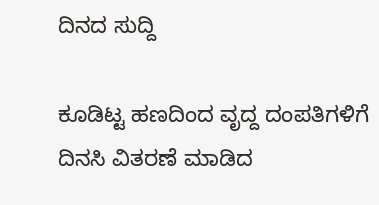ದಿನದ ಸುದ್ದಿ

ಕೂಡಿಟ್ಟ ಹಣದಿಂದ ವೃದ್ದ ದಂಪತಿಗಳಿಗೆ ದಿನಸಿ ವಿತರಣೆ ಮಾಡಿದ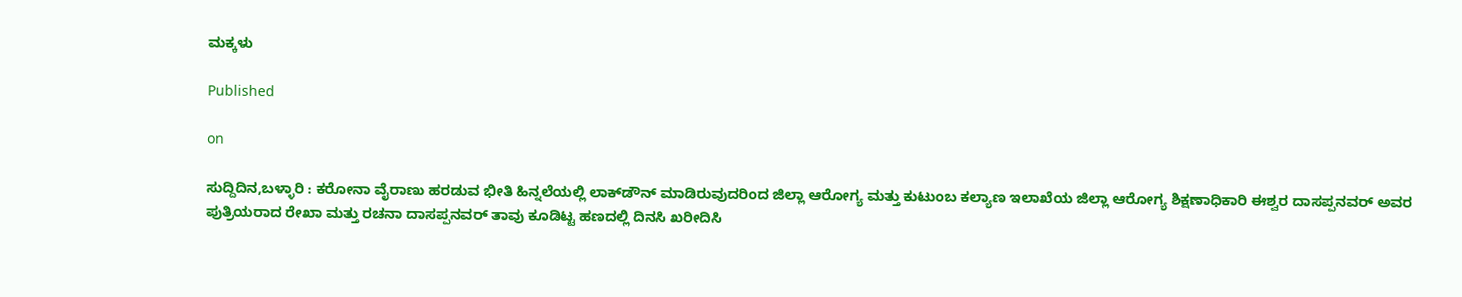ಮಕ್ಕಳು

Published

on

ಸುದ್ದಿದಿನ,ಬಳ್ಳಾರಿ : ಕರೋನಾ ವೈರಾಣು ಹರಡುವ ಭೀತಿ ಹಿನ್ನಲೆಯಲ್ಲಿ ಲಾಕ್‍ಡೌನ್ ಮಾಡಿರುವುದರಿಂದ ಜಿಲ್ಲಾ ಆರೋಗ್ಯ ಮತ್ತು ಕುಟುಂಬ ಕಲ್ಯಾಣ ಇಲಾಖೆಯ ಜಿಲ್ಲಾ ಆರೋಗ್ಯ ಶಿಕ್ಷಣಾಧಿಕಾರಿ ಈಶ್ವರ ದಾಸಪ್ಪನವರ್ ಅವರ ಪುತ್ರಿಯರಾದ ರೇಖಾ ಮತ್ತು ರಚನಾ ದಾಸಪ್ಪನವರ್ ತಾವು ಕೂಡಿಟ್ಟ ಹಣದಲ್ಲಿ ದಿನಸಿ ಖರೀದಿಸಿ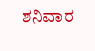ಶನಿವಾರ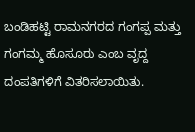ಬಂಡಿಹಟ್ಟಿ ರಾಮನಗರದ ಗಂಗಪ್ಪ ಮತ್ತು ಗಂಗಮ್ಮ ಹೊಸೂರು ಎಂಬ ವೃದ್ದ ದಂಪತಿಗಳಿಗೆ ವಿತರಿಸಲಾಯಿತು.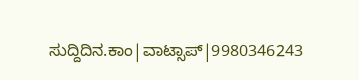ಸುದ್ದಿದಿನ.ಕಾಂ|ವಾಟ್ಸಾಪ್|9980346243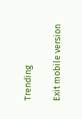Trending

Exit mobile version